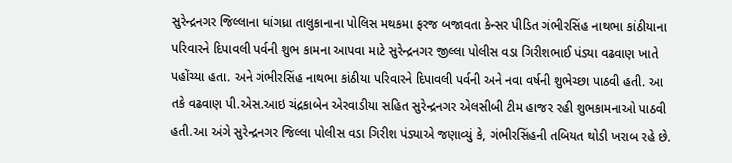સુરેન્દ્રનગર જિલ્લાના ધાંગધ્રા તાલુકાનાના પોલિસ મથકમા ફરજ બજાવતા કેન્સર પીડિત ગંભીરસિંહ નાથભા કાંઠીયાના પરિવારને દિપાવલી પર્વની શુભ કામના આપવા માટે સુરેન્દ્રનગર જીલ્લા પોલીસ વડા ગિરીશભાઈ પંડ્યા વઢવાણ ખાતે પહોંચ્યા હતા. અને ગંભીરસિંહ નાથભા કાંઠીયા પરિવારને દિપાવલી પર્વની અને નવા વર્ષની શુભેચ્છા પાઠવી હતી. આ તકે વઢવાણ પી.એસ.આઇ ચંદ્રકાબેન એરવાડીયા સહિત સુરેન્દ્રનગર એલસીબી ટીમ હાજર રહી શુભકામનાઓ પાઠવી હતી.આ અંગે સુરેન્દ્રનગર જિલ્લા પોલીસ વડા ગિરીશ પંડ્યાએ જણાવ્યું કે, ગંભીરસિંહની તબિયત થોડી ખરાબ રહે છે.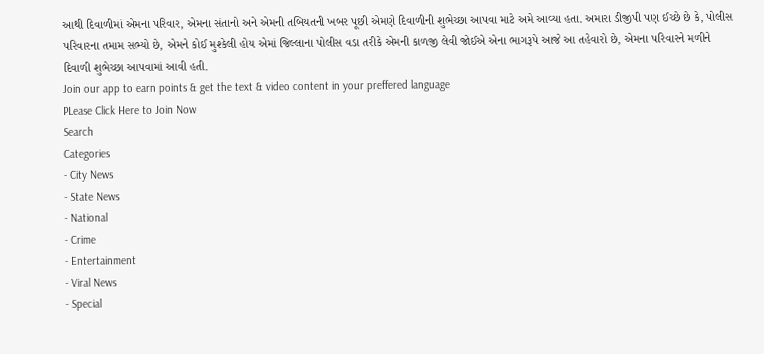આથી દિવાળીમાં એમના પરિવાર, એમના સંતાનો અને એમની તબિયતની ખબર પૂછી એમણે દિવાળીની શુભેચ્છા આપવા માટે અમે આવ્યા હતા. અમારા ડીજીપી પણ ઈચ્છે છે કે, પોલીસ પરિવારના તમામ સભ્યો છે, એમને કોઈ મુશ્કેલી હોય એમાં જિલ્લાના પોલીસ વડા તરીકે એમની કાળજી લેવી જોઈએ એના ભાગરૂપે આજે આ તહેવારો છે, એમના પરિવારને મળીને દિવાળી શુભેચ્છા આપવામાં આવી હતી.
Join our app to earn points & get the text & video content in your preffered language
PLease Click Here to Join Now
Search
Categories
- City News
- State News
- National
- Crime
- Entertainment
- Viral News
- Special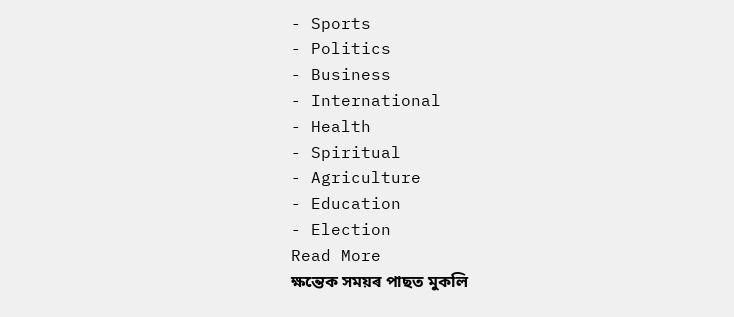- Sports
- Politics
- Business
- International
- Health
- Spiritual
- Agriculture
- Education
- Election
Read More
ক্ষন্তেক সময়ৰ পাছত মুকলি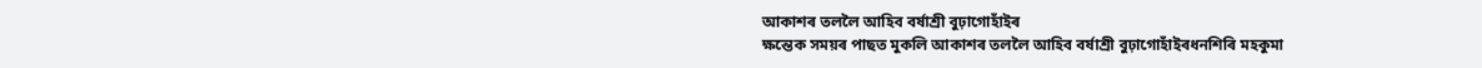আকাশৰ তললৈ আহিব বৰ্ষাশ্ৰী বুঢ়াগোহাঁইৰ
ক্ষন্তেক সময়ৰ পাছত মুকলি আকাশৰ তললৈ আহিব বৰ্ষাশ্ৰী বুঢ়াগোহাঁইৰধনশিৰি মহকুমা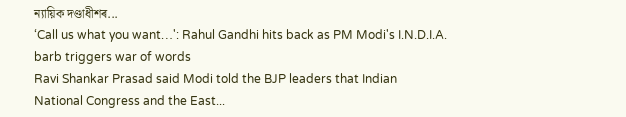ন্যায়িক দণ্ডাধীশৰ...
‘Call us what you want…': Rahul Gandhi hits back as PM Modi's I.N.D.I.A. barb triggers war of words
Ravi Shankar Prasad said Modi told the BJP leaders that Indian National Congress and the East...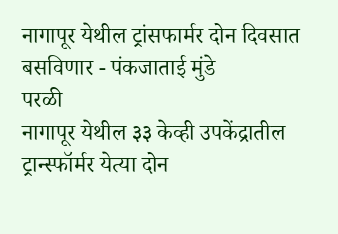नागापूर येथील ट्रांसफार्मर दोन दिवसात बसविणार - पंकजाताई मुंडे
परळी
नागापूर येथील ३३ केव्ही उपकेंद्रातील ट्रान्स्फॉर्मर येत्या दोन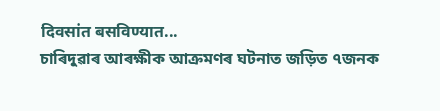दिवसांत बसविण्यात...
চাৰিদুৱাৰ আৰক্ষীক আক্ৰমণৰ ঘটনাত জড়িত ৭জনক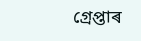গ্ৰেপ্তাৰ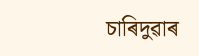চাৰিদুৱাৰ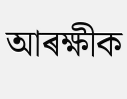আৰক্ষীক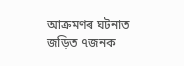আক্ৰমণৰ ঘটনাত জড়িত ৭জনক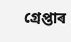গ্ৰেপ্তাৰ